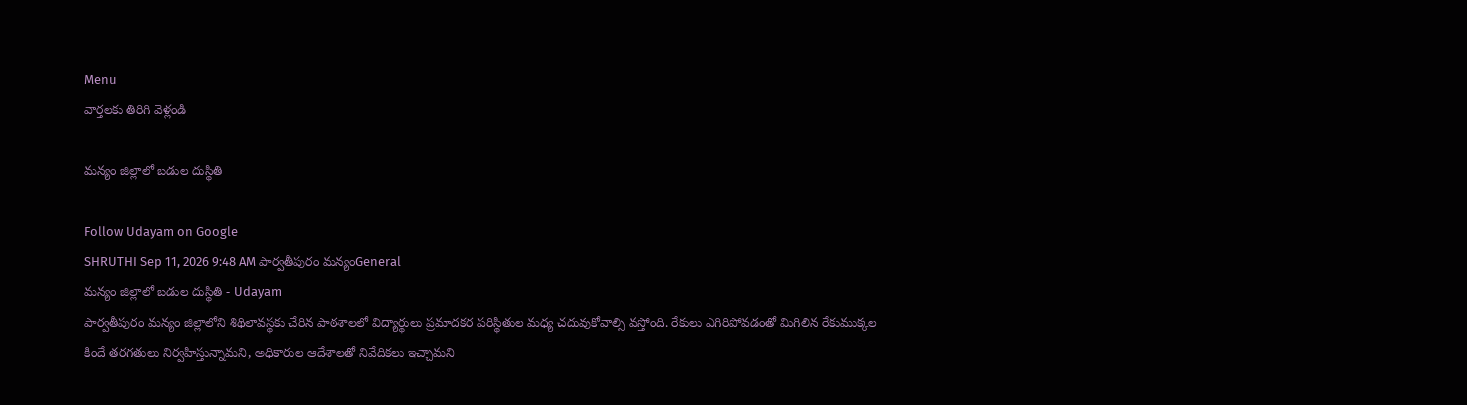Menu
వార్తలకు తిరిగి వెళ్లండి

మన్యం జిల్లాలో బడుల దుస్థితి

Follow Udayam on Google
SHRUTHI Sep 11, 2026 9:48 AM పార్వతీపురం మన్యంGeneral
మన్యం జిల్లాలో బడుల దుస్థితి - Udayam
పార్వతీపురం మన్యం జిల్లాలోని శిథిలావస్థకు చేరిన పాఠశాలలో విద్యార్థులు ప్రమాదకర పరిస్థితుల మధ్య చదువుకోవాల్సి వస్తోంది. రేకులు ఎగిరిపోవడంతో మిగిలిన రేకుముక్కల కిందే తరగతులు నిర్వహిస్తున్నామని, అధికారుల ఆదేశాలతో నివేదికలు ఇచ్చామని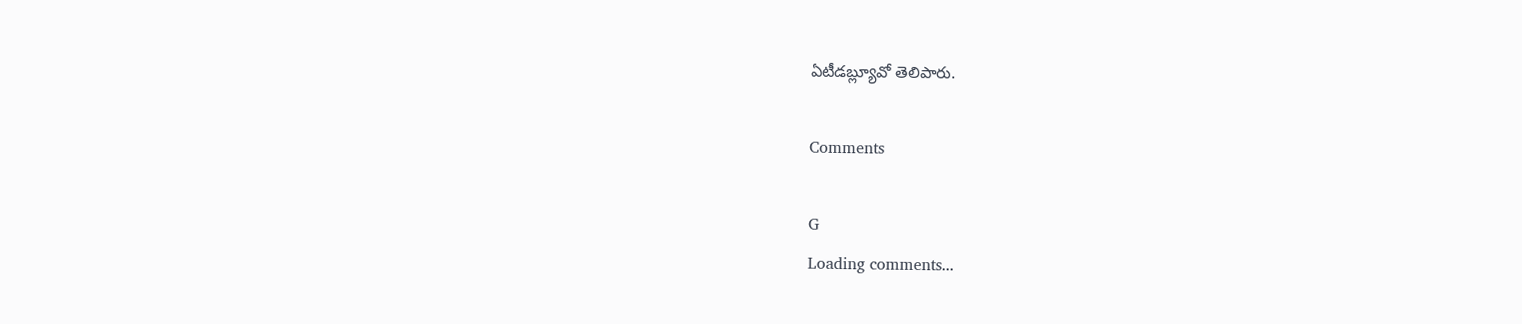ఏటీడబ్ల్యూవో తెలిపారు.

Comments

G
Loading comments...